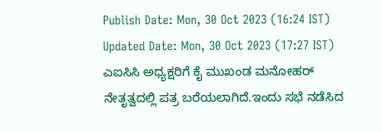Publish Date: Mon, 30 Oct 2023 (16:24 IST)
Updated Date: Mon, 30 Oct 2023 (17:27 IST)
ಎಐಸಿಸಿ ಅಧ್ಯಕ್ಷರಿಗೆ ಕೈ ಮುಖಂಡ ಮನೋಹರ್ ನೇತೃತ್ವದಲ್ಲಿ ಪತ್ರ ಬರೆಯಲಾಗಿದೆ.ಇಂದು ಸಭೆ ನಡೆಸಿದ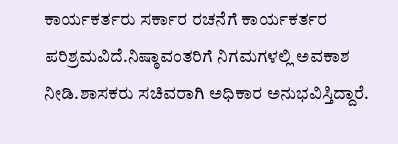ಕಾರ್ಯಕರ್ತರು ಸರ್ಕಾರ ರಚನೆಗೆ ಕಾರ್ಯಕರ್ತರ ಪರಿಶ್ರಮವಿದೆ.ನಿಷ್ಠಾವಂತರಿಗೆ ನಿಗಮಗಳಲ್ಲಿ ಅವಕಾಶ ನೀಡಿ.ಶಾಸಕರು ಸಚಿವರಾಗಿ ಅಧಿಕಾರ ಅನುಭವಿಸ್ತಿದ್ದಾರೆ.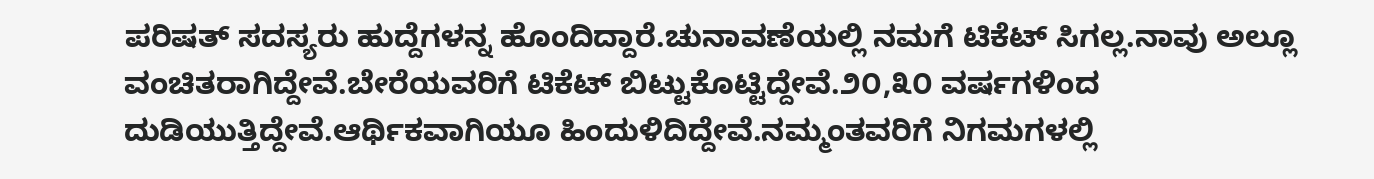ಪರಿಷತ್ ಸದಸ್ಯರು ಹುದ್ದೆಗಳನ್ನ ಹೊಂದಿದ್ದಾರೆ.ಚುನಾವಣೆಯಲ್ಲಿ ನಮಗೆ ಟಿಕೆಟ್ ಸಿಗಲ್ಲ.ನಾವು ಅಲ್ಲೂ ವಂಚಿತರಾಗಿದ್ದೇವೆ.ಬೇರೆಯವರಿಗೆ ಟಿಕೆಟ್ ಬಿಟ್ಟುಕೊಟ್ಟಿದ್ದೇವೆ.೨೦,೩೦ ವರ್ಷಗಳಿಂದ ದುಡಿಯುತ್ತಿದ್ದೇವೆ.ಆರ್ಥಿಕವಾಗಿಯೂ ಹಿಂದುಳಿದಿದ್ದೇವೆ.ನಮ್ಮಂತವರಿಗೆ ನಿಗಮಗಳಲ್ಲಿ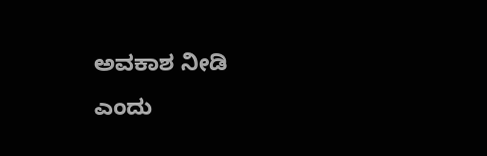ಅವಕಾಶ ನೀಡಿ ಎಂದು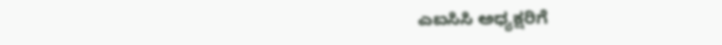ಎಐಸಿಸಿ ಅಧ್ಯಕ್ಷರಿಗೆ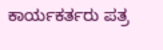ಕಾರ್ಯಕರ್ತರು ಪತ್ರ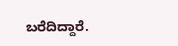ಬರೆದಿದ್ದಾರೆ.